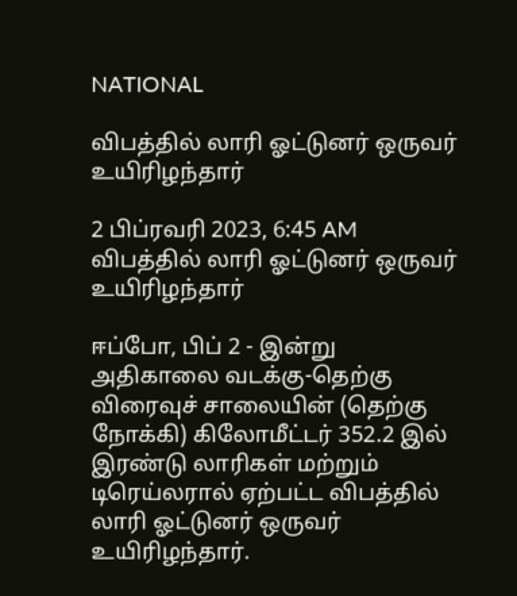NATIONAL

விபத்தில் லாரி ஓட்டுனர் ஒருவர் உயிரிழந்தார்

2 பிப்ரவரி 2023, 6:45 AM
விபத்தில் லாரி ஓட்டுனர் ஒருவர் உயிரிழந்தார்

ஈப்போ, பிப் 2 - இன்று அதிகாலை வடக்கு-தெற்கு விரைவுச் சாலையின் (தெற்கு நோக்கி) கிலோமீட்டர் 352.2 இல் இரண்டு லாரிகள் மற்றும் டிரெய்லரால் ஏற்பட்ட விபத்தில் லாரி ஓட்டுனர் ஒருவர் உயிரிழந்தார்.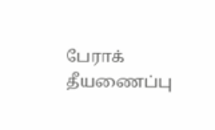பேராக் தீயணைப்பு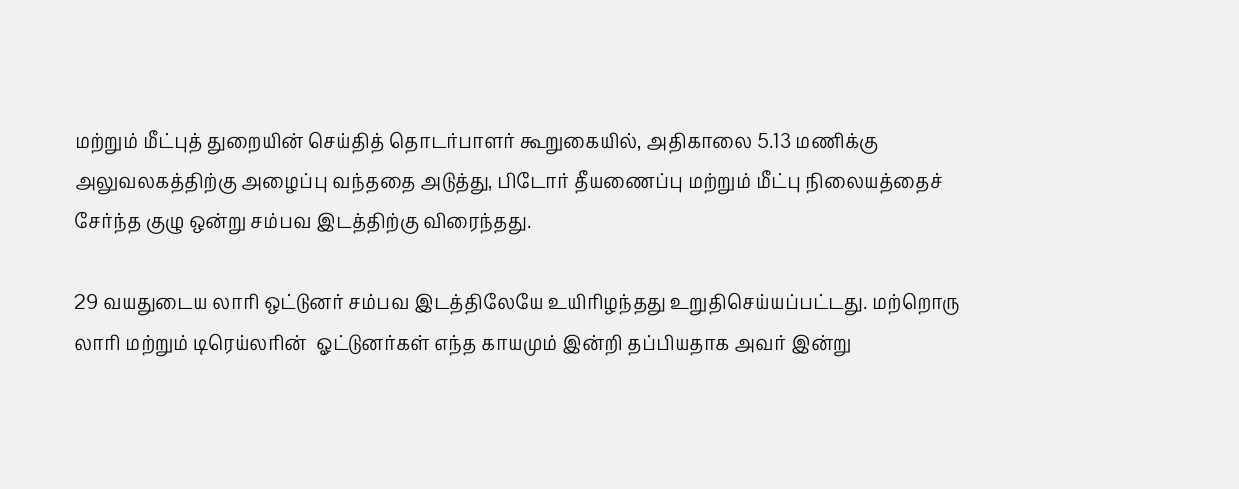மற்றும் மீட்புத் துறையின் செய்தித் தொடர்பாளர் கூறுகையில், அதிகாலை 5.13 மணிக்கு அலுவலகத்திற்கு அழைப்பு வந்ததை அடுத்து, பிடோர் தீயணைப்பு மற்றும் மீட்பு நிலையத்தைச் சேர்ந்த குழு ஒன்று சம்பவ இடத்திற்கு விரைந்தது.

29 வயதுடைய லாரி ஒட்டுனர் சம்பவ இடத்திலேயே உயிரிழந்தது உறுதிசெய்யப்பட்டது. மற்றொரு லாரி மற்றும் டிரெய்லரின்  ஓட்டுனர்கள் எந்த காயமும் இன்றி தப்பியதாக அவர் இன்று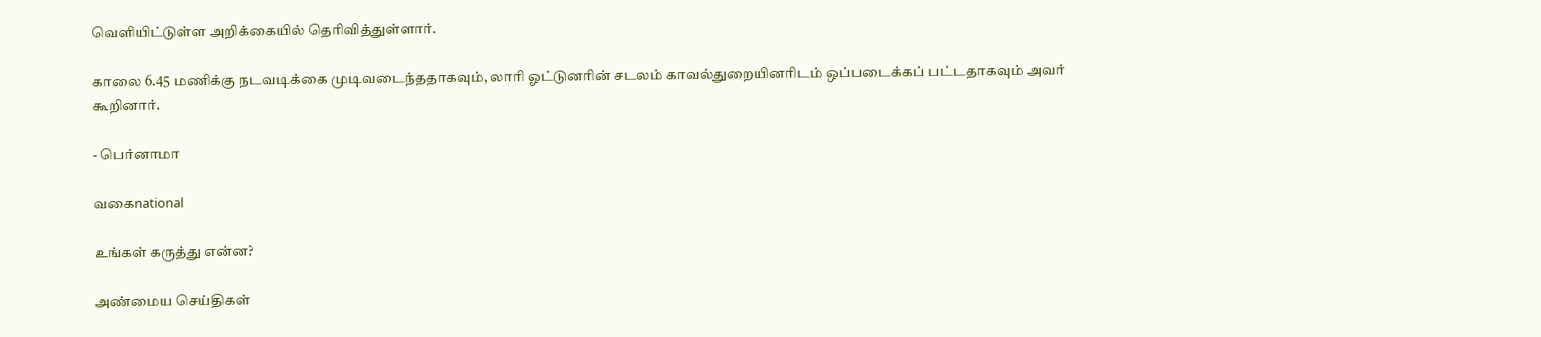வெளியிட்டுள்ள அறிக்கையில் தெரிவித்துள்ளார்.

காலை 6.45 மணிக்கு நடவடிக்கை முடிவடைந்ததாகவும், லாரி ஓட்டுனரின் சடலம் காவல்துறையினரிடம் ஒப்படைக்கப் பட்டதாகவும் அவர் கூறினார்.

- பெர்னாமா

வகைnational

உங்கள் கருத்து என்ன?

அண்மைய செய்திகள்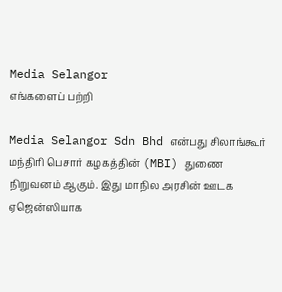Media Selangor
எங்களைப் பற்றி

Media Selangor Sdn Bhd என்பது சிலாங்கூர் மந்திரி பெசார் கழகத்தின் (MBI) துணை நிறுவனம் ஆகும். இது மாநில அரசின் ஊடக ஏஜென்ஸியாக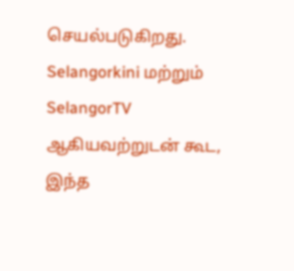செயல்படுகிறது. Selangorkini மற்றும் SelangorTV ஆகியவற்றுடன் கூட, இந்த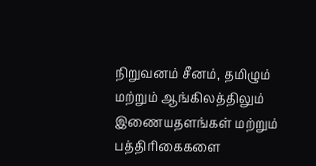நிறுவனம் சீனம், தமிழும் மற்றும் ஆங்கிலத்திலும் இணையதளங்கள் மற்றும் பத்திரிகைகளை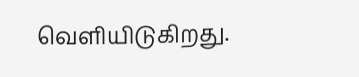வெளியிடுகிறது.